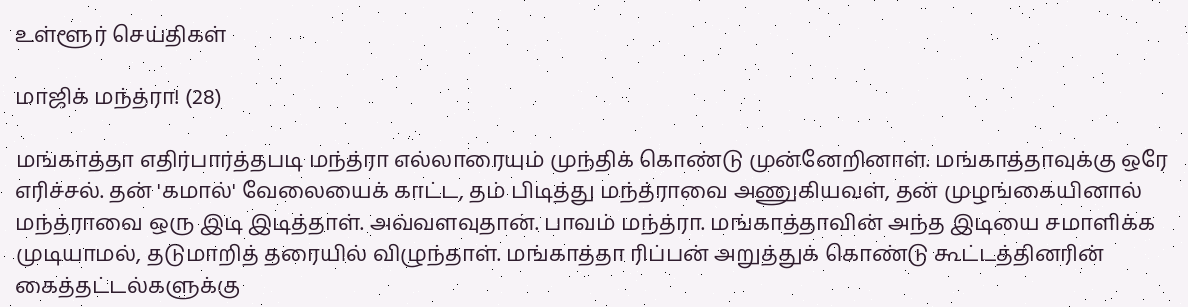உள்ளூர் செய்திகள்

மாஜிக் மந்த்ரா! (28)

மங்காத்தா எதிர்பார்த்தபடி மந்த்ரா எல்லாரையும் முந்திக் கொண்டு முன்னேறினாள். மங்காத்தாவுக்கு ஒரே எரிச்சல். தன் 'கமால்' வேலையைக் காட்ட, தம் பிடித்து மந்த்ராவை அணுகியவள், தன் முழங்கையினால் மந்த்ராவை ஒரு இடி இடித்தாள். அவ்வளவுதான். பாவம் மந்த்ரா. மங்காத்தாவின் அந்த இடியை சமாளிக்க முடியாமல், தடுமாறித் தரையில் விழுந்தாள். மங்காத்தா ரிப்பன் அறுத்துக் கொண்டு கூட்டத்தினரின் கைத்தட்டல்களுக்கு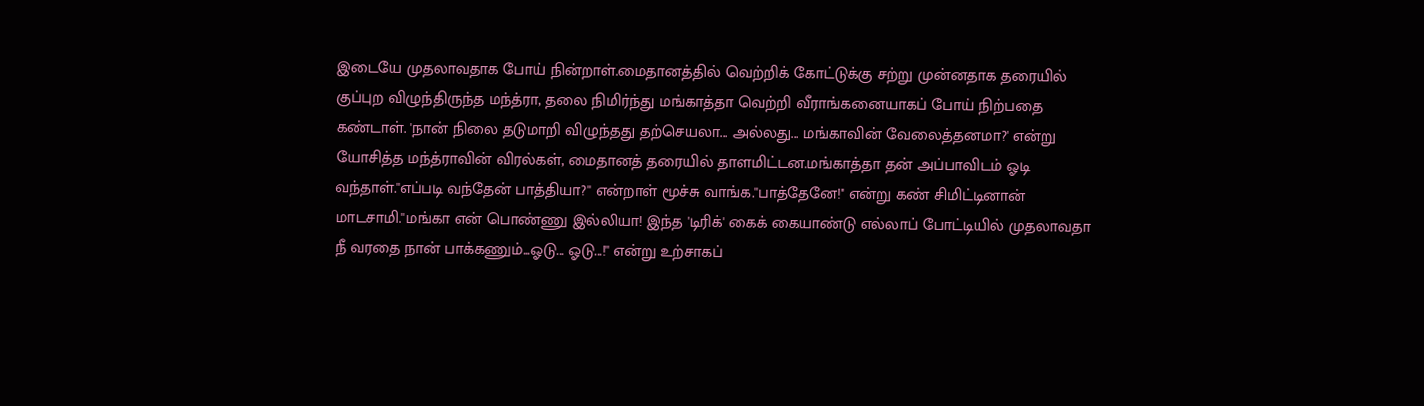இடையே முதலாவதாக போய் நின்றாள்.மைதானத்தில் வெற்றிக் கோட்டுக்கு சற்று முன்னதாக தரையில் குப்புற விழுந்திருந்த மந்த்ரா, தலை நிமிர்ந்து மங்காத்தா வெற்றி வீராங்கனையாகப் போய் நிற்பதை கண்டாள். 'நான் நிலை தடுமாறி விழுந்தது தற்செயலா... அல்லது... மங்காவின் வேலைத்தனமா?' என்று யோசித்த மந்த்ராவின் விரல்கள், மைதானத் தரையில் தாளமிட்டன.மங்காத்தா தன் அப்பாவிடம் ஓடி வந்தாள்.''எப்படி வந்தேன் பாத்தியா?'' என்றாள் மூச்சு வாங்க.''பாத்தேனே!'' என்று கண் சிமிட்டினான் மாடசாமி.''மங்கா என் பொண்ணு இல்லியா! இந்த 'டிரிக்' கைக் கையாண்டு எல்லாப் போட்டியில் முதலாவதா நீ வரதை நான் பாக்கணும்...ஓடு... ஓடு...!'' என்று உற்சாகப்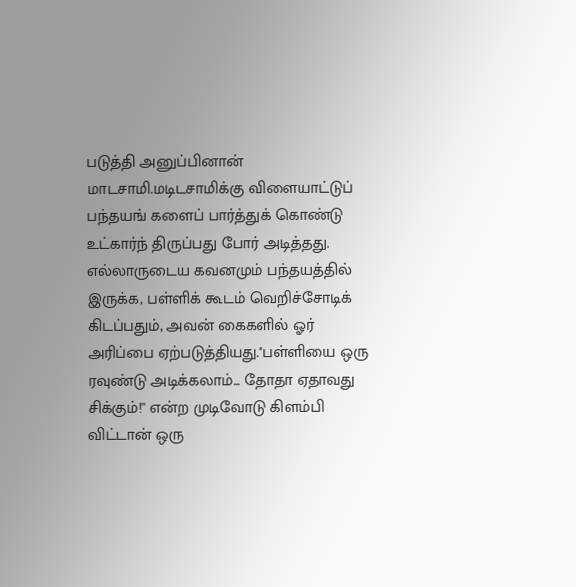படுத்தி அனுப்பினான் மாடசாமி.மடிடசாமிக்கு விளையாட்டுப் பந்தயங் களைப் பார்த்துக் கொண்டு உட்கார்ந் திருப்பது போர் அடித்தது. எல்லாருடைய கவனமும் பந்தயத்தில் இருக்க, பள்ளிக் கூடம் வெறிச்சோடிக் கிடப்பதும், அவன் கைகளில் ஓர் அரிப்பை ஏற்படுத்தியது.''பள்ளியை ஒரு ரவுண்டு அடிக்கலாம்... தோதா ஏதாவது சிக்கும்!'' என்ற முடிவோடு கிளம்பி விட்டான் ஒரு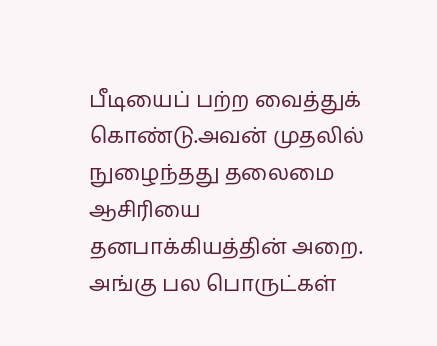பீடியைப் பற்ற வைத்துக் கொண்டு.அவன் முதலில் நுழைந்தது தலைமை ஆசிரியை தனபாக்கியத்தின் அறை. அங்கு பல பொருட்கள்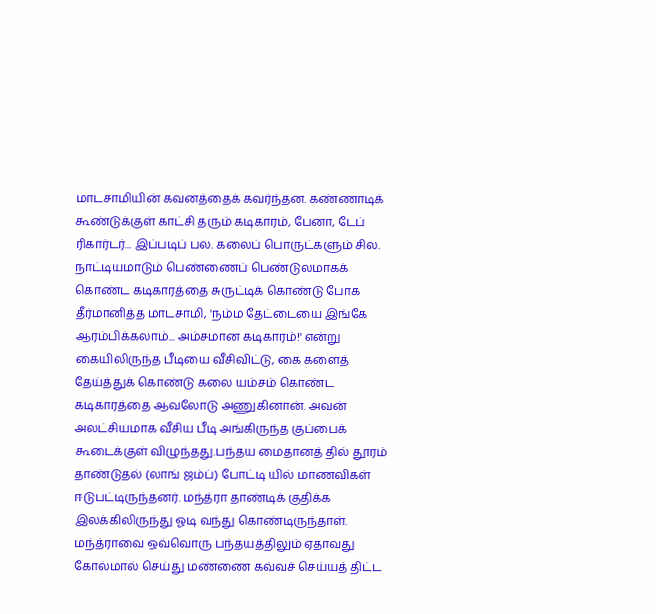மாடசாமியின் கவனத்தைக் கவர்ந்தன. கண்ணாடிக் கூண்டுக்குள் காட்சி தரும் கடிகாரம், பேனா, டேப் ரிகார்டர்... இப்படிப் பல. கலைப் பொருட்களும் சில. நாட்டியமாடும் பெண்ணைப் பெண்டுலமாகக் கொண்ட கடிகாரத்தை சுருட்டிக் கொண்டு போக தீர்மானித்த மாடசாமி, 'நம்ம தேட்டையை இங்கே ஆரம்பிக்கலாம்... அம்சமான கடிகாரம்!' என்று கையிலிருந்த பீடியை வீசிவிட்டு, கை களைத் தேய்த்துக் கொண்டு கலை யம்சம் கொண்ட கடிகாரத்தை ஆவலோடு அணுகினான். அவன் அலட்சியமாக வீசிய பீடி அங்கிருந்த குப்பைக் கூடைக்குள் விழுந்தது.பந்தய மைதானத் தில் தூரம் தாண்டுதல் (லாங் ஜம்ப்) போட்டி யில் மாணவிகள் ஈடுபட்டிருந்தனர். மந்த்ரா தாண்டிக் குதிக்க இலக்கிலிருந்து ஓடி வந்து கொண்டிருந்தாள். மந்த்ராவை ஒவ்வொரு பந்தயத்திலும் ஏதாவது கோல்மால் செய்து மண்ணை கவ்வச் செய்யத் திட்ட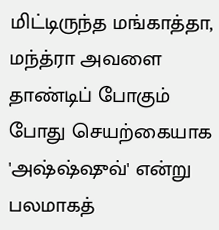மிட்டிருந்த மங்காத்தா, மந்த்ரா அவளை தாண்டிப் போகும் போது செயற்கையாக 'அஷ்ஷ்ஷுவ்' என்று பலமாகத்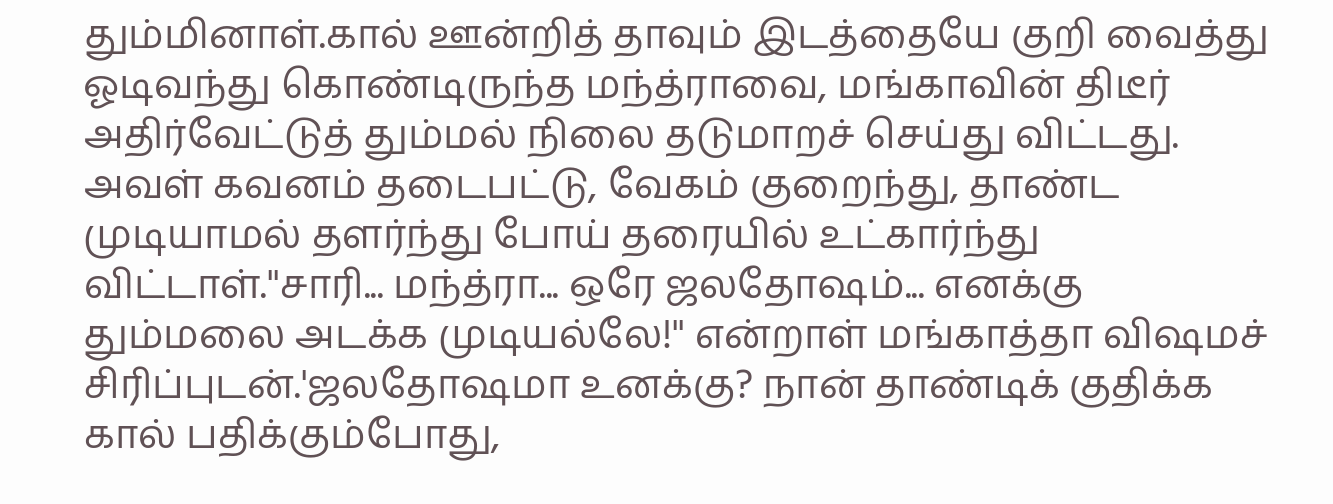தும்மினாள்.கால் ஊன்றித் தாவும் இடத்தையே குறி வைத்து ஓடிவந்து கொண்டிருந்த மந்த்ராவை, மங்காவின் திடீர் அதிர்வேட்டுத் தும்மல் நிலை தடுமாறச் செய்து விட்டது. அவள் கவனம் தடைபட்டு, வேகம் குறைந்து, தாண்ட முடியாமல் தளர்ந்து போய் தரையில் உட்கார்ந்து விட்டாள்.''சாரி... மந்த்ரா... ஒரே ஜலதோஷம்... எனக்கு தும்மலை அடக்க முடியல்லே!'' என்றாள் மங்காத்தா விஷமச் சிரிப்புடன்.'ஜலதோஷமா உனக்கு? நான் தாண்டிக் குதிக்க கால் பதிக்கும்போது,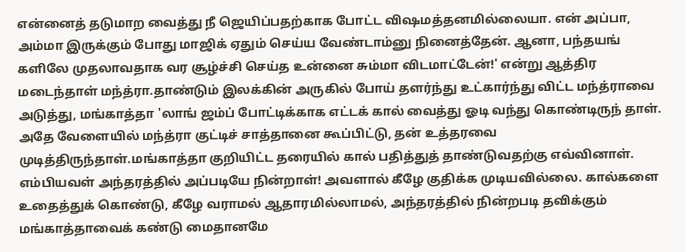என்னைத் தடுமாற வைத்து நீ ஜெயிப்பதற்காக போட்ட விஷமத்தனமில்லையா. என் அப்பா, அம்மா இருக்கும் போது மாஜிக் ஏதும் செய்ய வேண்டாம்னு நினைத்தேன். ஆனா, பந்தயங் களிலே முதலாவதாக வர சூழ்ச்சி செய்த உன்னை சும்மா விடமாட்டேன்!' என்று ஆத்திர மடைந்தாள் மந்த்ரா.தாண்டும் இலக்கின் அருகில் போய் தளர்ந்து உட்கார்ந்து விட்ட மந்த்ராவை அடுத்து, மங்காத்தா 'லாங் ஜம்ப் போட்டிக்காக எட்டக் கால் வைத்து ஓடி வந்து கொண்டிருந் தாள். அதே வேளையில் மந்த்ரா குட்டிச் சாத்தானை கூப்பிட்டு, தன் உத்தரவை முடித்திருந்தாள்.மங்காத்தா குறியிட்ட தரையில் கால் பதித்துத் தாண்டுவதற்கு எவ்வினாள். எம்பியவள் அந்தரத்தில் அப்படியே நின்றாள்! அவளால் கீழே குதிக்க முடியவில்லை. கால்களை உதைத்துக் கொண்டு, கீழே வராமல் ஆதாரமில்லாமல், அந்தரத்தில் நின்றபடி தவிக்கும் மங்காத்தாவைக் கண்டு மைதானமே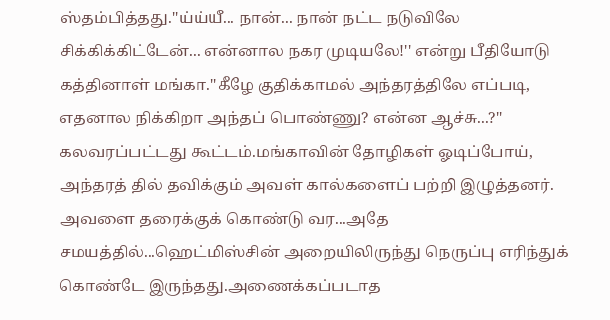ஸ்தம்பித்தது.''ய்ய்யீ... நான்... நான் நட்ட நடுவிலே சிக்கிக்கிட்டேன்... என்னால நகர முடியலே!'' என்று பீதியோடு கத்தினாள் மங்கா.''கீழே குதிக்காமல் அந்தரத்திலே எப்படி, எதனால நிக்கிறா அந்தப் பொண்ணு? என்ன ஆச்சு...?'' கலவரப்பட்டது கூட்டம்.மங்காவின் தோழிகள் ஓடிப்போய், அந்தரத் தில் தவிக்கும் அவள் கால்களைப் பற்றி இழுத்தனர். அவளை தரைக்குக் கொண்டு வர...அதே சமயத்தில்...ஹெட்மிஸ்சின் அறையிலிருந்து நெருப்பு எரிந்துக் கொண்டே இருந்தது.அணைக்கப்படாத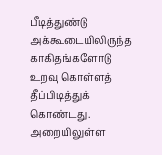பீடித்துண்டு அக்கூடையிலிருந்த காகிதங்களோடு உறவு கொள்ளத் தீப்பிடித்துக் கொண்டது. அறையிலுள்ள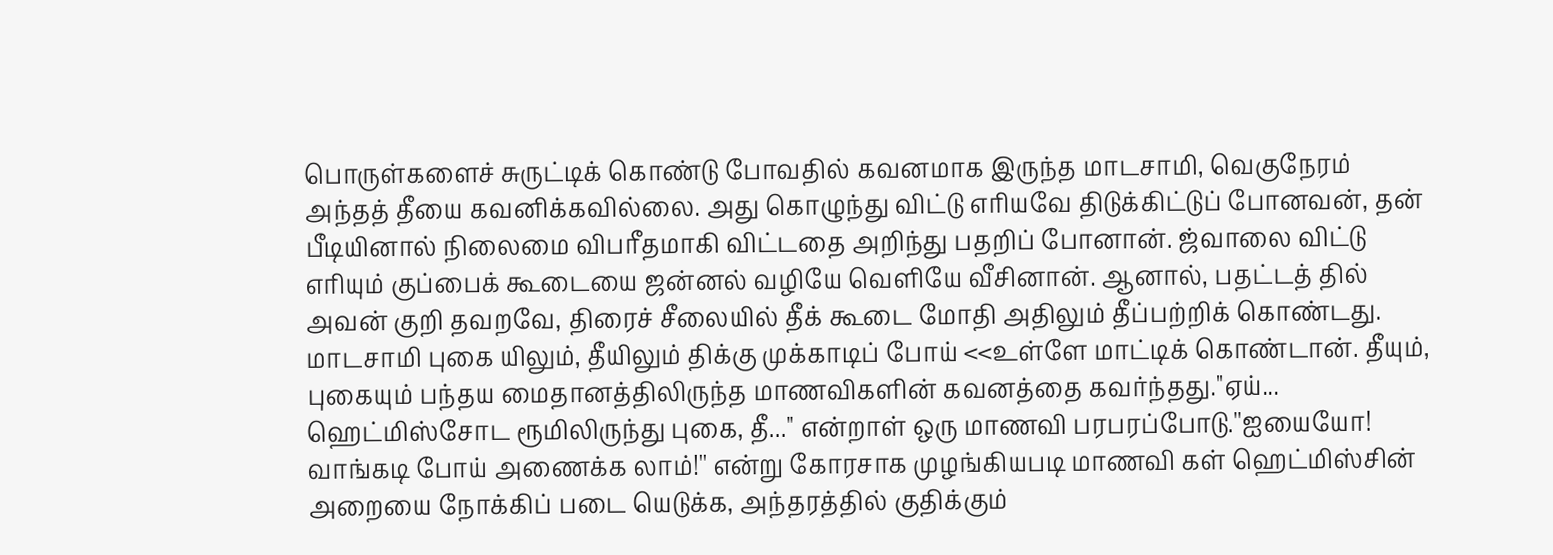பொருள்களைச் சுருட்டிக் கொண்டு போவதில் கவனமாக இருந்த மாடசாமி, வெகுநேரம் அந்தத் தீயை கவனிக்கவில்லை. அது கொழுந்து விட்டு எரியவே திடுக்கிட்டுப் போனவன், தன் பீடியினால் நிலைமை விபரீதமாகி விட்டதை அறிந்து பதறிப் போனான். ஜ்வாலை விட்டு எரியும் குப்பைக் கூடையை ஜன்னல் வழியே வெளியே வீசினான். ஆனால், பதட்டத் தில் அவன் குறி தவறவே, திரைச் சீலையில் தீக் கூடை மோதி அதிலும் தீப்பற்றிக் கொண்டது. மாடசாமி புகை யிலும், தீயிலும் திக்கு முக்காடிப் போய் <<உள்ளே மாட்டிக் கொண்டான். தீயும், புகையும் பந்தய மைதானத்திலிருந்த மாணவிகளின் கவனத்தை கவர்ந்தது.''ஏய்... ஹெட்மிஸ்சோட ரூமிலிருந்து புகை, தீ...'' என்றாள் ஒரு மாணவி பரபரப்போடு.''ஐயையோ! வாங்கடி போய் அணைக்க லாம்!'' என்று கோரசாக முழங்கியபடி மாணவி கள் ஹெட்மிஸ்சின் அறையை நோக்கிப் படை யெடுக்க, அந்தரத்தில் குதிக்கும்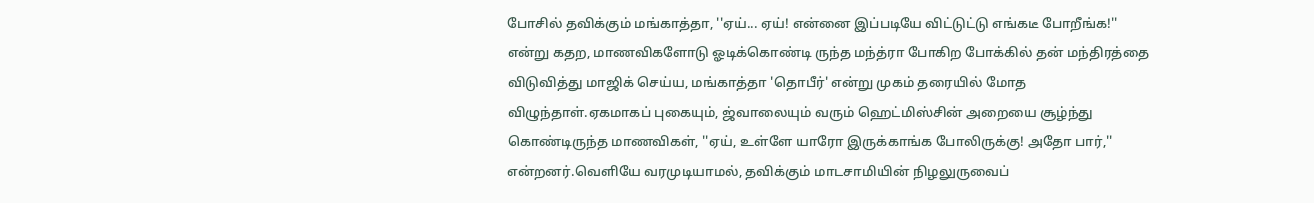போசில் தவிக்கும் மங்காத்தா, ''ஏய்... ஏய்! என்னை இப்படியே விட்டுட்டு எங்கடீ போறீங்க!'' என்று கதற, மாணவிகளோடு ஓடிக்கொண்டி ருந்த மந்த்ரா போகிற போக்கில் தன் மந்திரத்தை விடுவித்து மாஜிக் செய்ய, மங்காத்தா 'தொபீர்' என்று முகம் தரையில் மோத விழுந்தாள்.ஏகமாகப் புகையும், ஜ்வாலையும் வரும் ஹெட்மிஸ்சின் அறையை சூழ்ந்து கொண்டிருந்த மாணவிகள், ''ஏய், உள்ளே யாரோ இருக்காங்க போலிருக்கு! அதோ பார்,'' என்றனர்.வெளியே வரமுடியாமல், தவிக்கும் மாடசாமியின் நிழலுருவைப்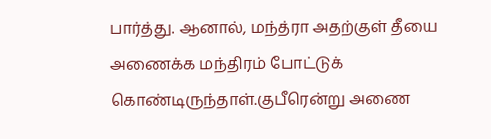பார்த்து. ஆனால், மந்த்ரா அதற்குள் தீயை அணைக்க மந்திரம் போட்டுக் கொண்டிருந்தாள்.குபீரென்று அணை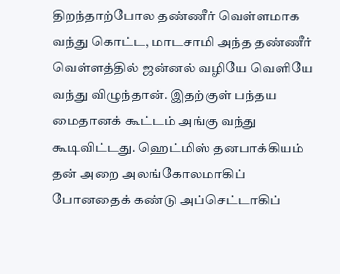திறந்தாற்போல தண்ணீர் வெள்ளமாக வந்து கொட்ட, மாடசாமி அந்த தண்ணீர் வெள்ளத்தில் ஜன்னல் வழியே வெளியே வந்து விழுந்தான். இதற்குள் பந்தய மைதானக் கூட்டம் அங்கு வந்து கூடிவிட்டது. ஹெட்மிஸ் தனபாக்கியம் தன் அறை அலங்கோலமாகிப் போனதைக் கண்டு அப்செட்டாகிப்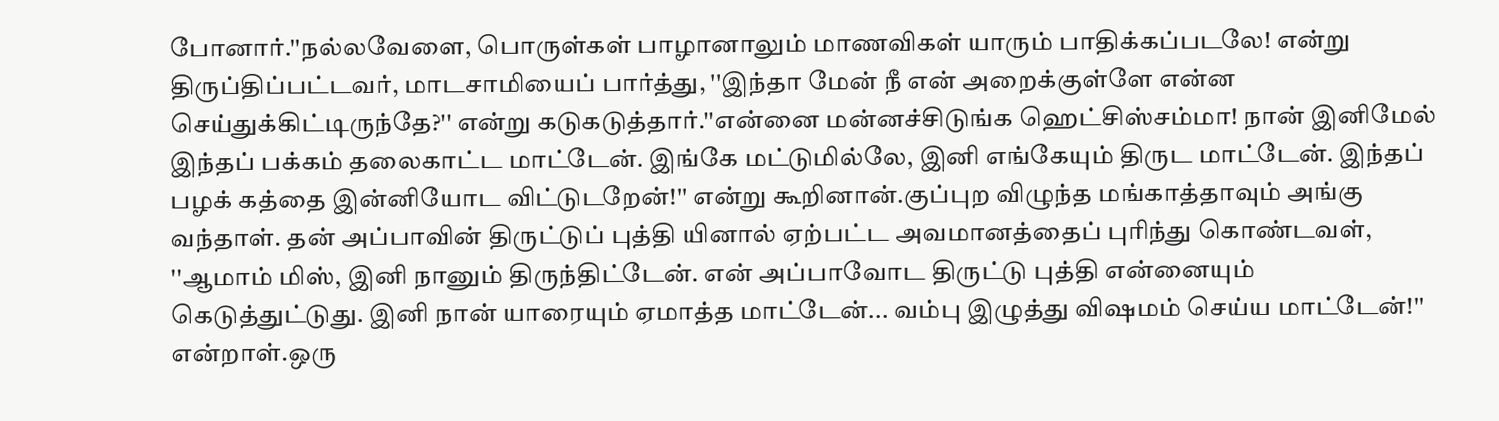போனார்.''நல்லவேளை, பொருள்கள் பாழானாலும் மாணவிகள் யாரும் பாதிக்கப்படலே! என்று திருப்திப்பட்டவர், மாடசாமியைப் பார்த்து, ''இந்தா மேன் நீ என் அறைக்குள்ளே என்ன செய்துக்கிட்டிருந்தே?'' என்று கடுகடுத்தார்.''என்னை மன்னச்சிடுங்க ஹெட்சிஸ்சம்மா! நான் இனிமேல் இந்தப் பக்கம் தலைகாட்ட மாட்டேன். இங்கே மட்டுமில்லே, இனி எங்கேயும் திருட மாட்டேன். இந்தப் பழக் கத்தை இன்னியோட விட்டுடறேன்!'' என்று கூறினான்.குப்புற விழுந்த மங்காத்தாவும் அங்கு வந்தாள். தன் அப்பாவின் திருட்டுப் புத்தி யினால் ஏற்பட்ட அவமானத்தைப் புரிந்து கொண்டவள், ''ஆமாம் மிஸ், இனி நானும் திருந்திட்டேன். என் அப்பாவோட திருட்டு புத்தி என்னையும் கெடுத்துட்டுது. இனி நான் யாரையும் ஏமாத்த மாட்டேன்... வம்பு இழுத்து விஷமம் செய்ய மாட்டேன்!'' என்றாள்.ஒரு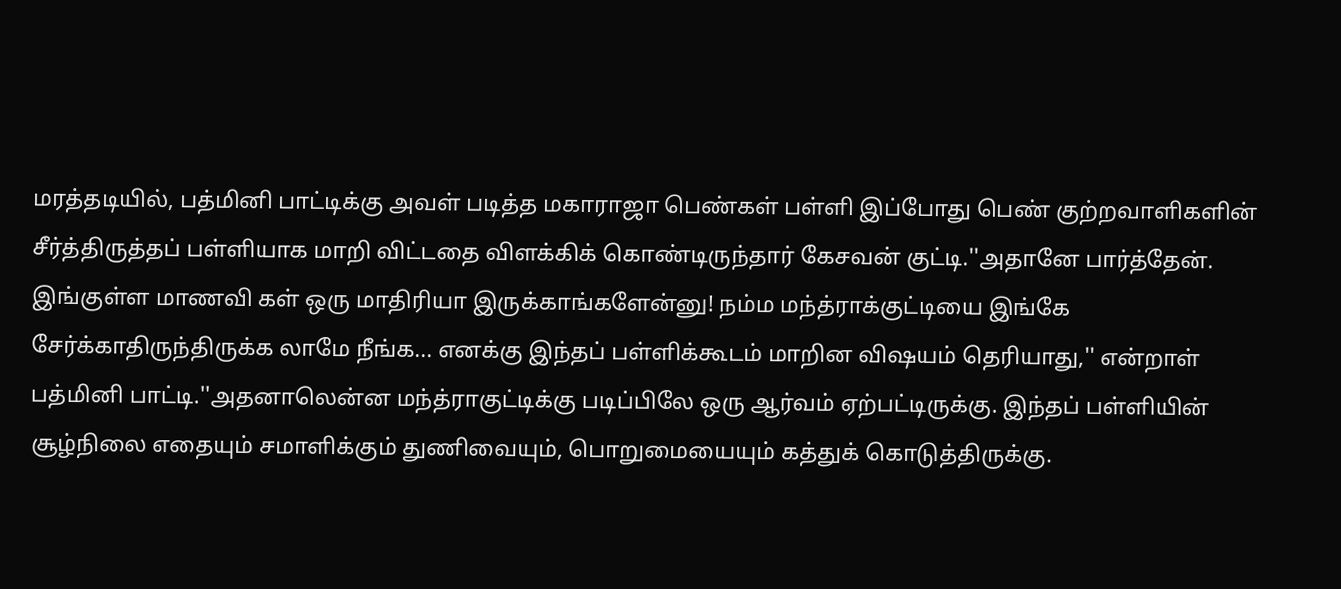மரத்தடியில், பத்மினி பாட்டிக்கு அவள் படித்த மகாராஜா பெண்கள் பள்ளி இப்போது பெண் குற்றவாளிகளின் சீர்த்திருத்தப் பள்ளியாக மாறி விட்டதை விளக்கிக் கொண்டிருந்தார் கேசவன் குட்டி.''அதானே பார்த்தேன். இங்குள்ள மாணவி கள் ஒரு மாதிரியா இருக்காங்களேன்னு! நம்ம மந்த்ராக்குட்டியை இங்கே சேர்க்காதிருந்திருக்க லாமே நீங்க... எனக்கு இந்தப் பள்ளிக்கூடம் மாறின விஷயம் தெரியாது,'' என்றாள் பத்மினி பாட்டி.''அதனாலென்ன மந்த்ராகுட்டிக்கு படிப்பிலே ஒரு ஆர்வம் ஏற்பட்டிருக்கு. இந்தப் பள்ளியின் சூழ்நிலை எதையும் சமாளிக்கும் துணிவையும், பொறுமையையும் கத்துக் கொடுத்திருக்கு.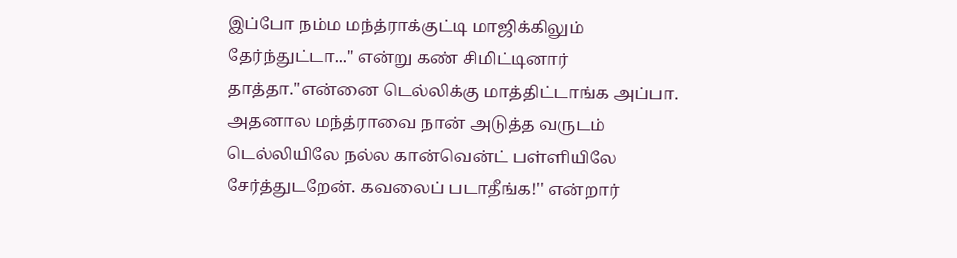இப்போ நம்ம மந்த்ராக்குட்டி மாஜிக்கிலும் தேர்ந்துட்டா...'' என்று கண் சிமிட்டினார் தாத்தா.''என்னை டெல்லிக்கு மாத்திட்டாங்க அப்பா. அதனால மந்த்ராவை நான் அடுத்த வருடம் டெல்லியிலே நல்ல கான்வென்ட் பள்ளியிலே சேர்த்துடறேன். கவலைப் படாதீங்க!'' என்றார்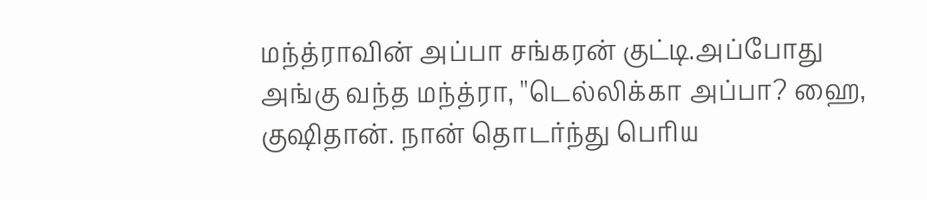மந்த்ராவின் அப்பா சங்கரன் குட்டி.அப்போது அங்கு வந்த மந்த்ரா, ''டெல்லிக்கா அப்பா? ஹை, குஷிதான். நான் தொடர்ந்து பெரிய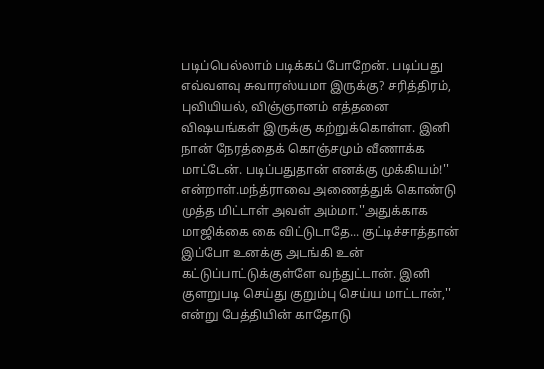படிப்பெல்லாம் படிக்கப் போறேன். படிப்பது எவ்வளவு சுவாரஸ்யமா இருக்கு? சரித்திரம், புவியியல், விஞ்ஞானம் எத்தனை விஷயங்கள் இருக்கு கற்றுக்கொள்ள. இனி நான் நேரத்தைக் கொஞ்சமும் வீணாக்க மாட்டேன். படிப்பதுதான் எனக்கு முக்கியம்!'' என்றாள்.மந்த்ராவை அணைத்துக் கொண்டு முத்த மிட்டாள் அவள் அம்மா.''அதுக்காக மாஜிக்கை கை விட்டுடாதே... குட்டிச்சாத்தான் இப்போ உனக்கு அடங்கி உன் கட்டுப்பாட்டுக்குள்ளே வந்துட்டான். இனி குளறுபடி செய்து குறும்பு செய்ய மாட்டான்,'' என்று பேத்தியின் காதோடு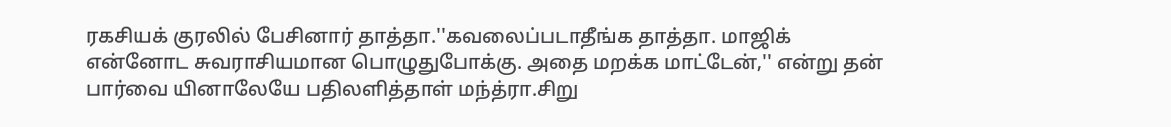ரகசியக் குரலில் பேசினார் தாத்தா.''கவலைப்படாதீங்க தாத்தா. மாஜிக் என்னோட சுவராசியமான பொழுதுபோக்கு. அதை மறக்க மாட்டேன்,'' என்று தன் பார்வை யினாலேயே பதிலளித்தாள் மந்த்ரா.சிறு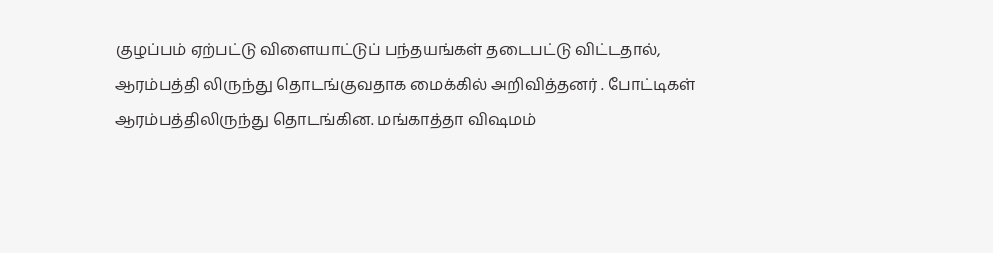குழப்பம் ஏற்பட்டு விளையாட்டுப் பந்தயங்கள் தடைபட்டு விட்டதால், ஆரம்பத்தி லிருந்து தொடங்குவதாக மைக்கில் அறிவித்தனர் . போட்டிகள் ஆரம்பத்திலிருந்து தொடங்கின. மங்காத்தா விஷமம்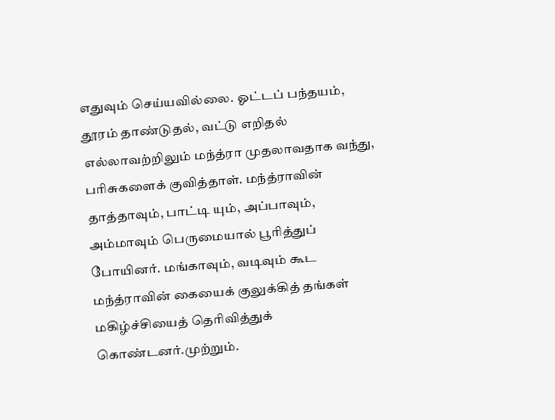எதுவும் செய்யவில்லை. ஓட்டப் பந்தயம், தூரம் தாண்டுதல், வட்டு எறிதல் எல்லாவற்றிலும் மந்த்ரா முதலாவதாக வந்து, பரிசுகளைக் குவித்தாள். மந்த்ராவின் தாத்தாவும், பாட்டி யும், அப்பாவும், அம்மாவும் பெருமையால் பூரித்துப் போயினர். மங்காவும், வடிவும் கூட மந்த்ராவின் கையைக் குலுக்கித் தங்கள் மகிழ்ச்சியைத் தெரிவித்துக் கொண்டனர்.முற்றும்.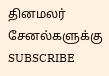தினமலர் சேனல்களுக்கு SUBSCRIBE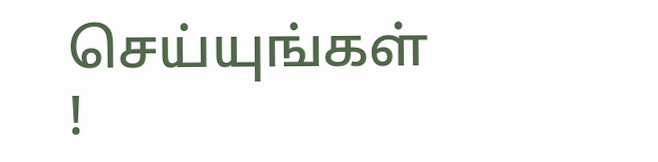செய்யுங்கள் !